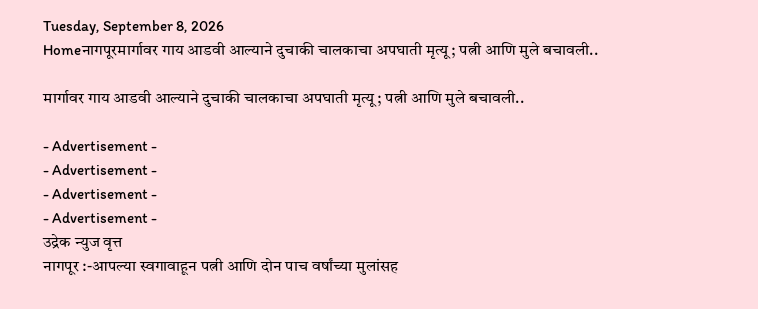Tuesday, September 8, 2026
Homeनागपूरमार्गावर गाय आडवी आल्याने दुचाकी चालकाचा अपघाती मृत्यू; पत्नी आणि मुले बचावली..

मार्गावर गाय आडवी आल्याने दुचाकी चालकाचा अपघाती मृत्यू; पत्नी आणि मुले बचावली..

- Advertisement -
- Advertisement -
- Advertisement -
- Advertisement -
उद्रेक न्युज वृत्त
नागपूर :-आपल्या स्वगावाहून पत्नी आणि दोन पाच वर्षांच्या मुलांसह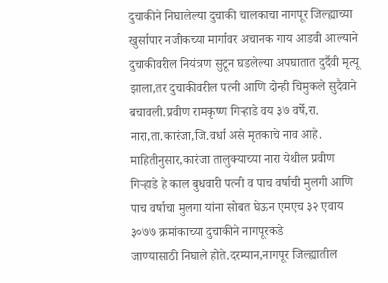दुचाकीने निघालेल्या दुचाकी चालकाचा नागपूर जिल्ह्याच्या खुर्सापार नजीकच्या मार्गावर अचानक गाय आडवी आल्याने दुचाकीवरील नियंत्रण सुटून घडलेल्या अपघातात दुर्दैवी मृत्यू झाला,तर दुचाकीवरील पत्नी आणि दोन्ही चिमुकले सुदैवाने बचावली.प्रवीण रामकृष्ण गिऱ्हाडे वय ३७ वर्षे,रा. नारा,ता.कारंजा,जि.वर्धा असे मृतकाचे नाव आहे.
माहितीनुसार,कारंजा तालुक्याच्या नारा येथील प्रवीण  गिऱ्हाडे हे काल बुधवारी पत्नी व पाच वर्षाची मुलगी आणि पाच वर्षाचा मुलगा यांना सोबत घेऊन एमएच ३२ एवाय ३०७७ क्रमांकाच्या दुचाकीने नागपूरकडे
जाण्यासाठी निघाले होते.दरम्यान,नागपूर जिल्ह्यातील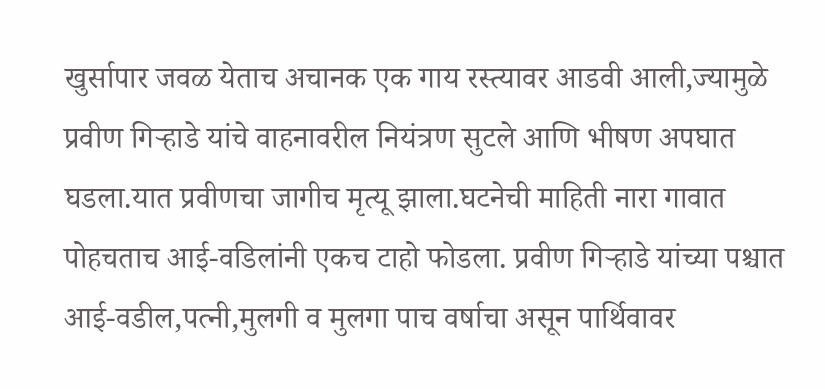खुर्सापार जवळ येताच अचानक एक गाय रस्त्यावर आडवी आली,ज्यामुळे प्रवीण गिऱ्हाडे यांचे वाहनावरील नियंत्रण सुटले आणि भीषण अपघात घडला.यात प्रवीणचा जागीच मृत्यू झाला.घटनेची माहिती नारा गावात पोहचताच आई-वडिलांनी एकच टाहो फोडला. प्रवीण गिऱ्हाडे यांच्या पश्चात आई-वडील,पत्नी,मुलगी व मुलगा पाच वर्षाचा असून पार्थिवावर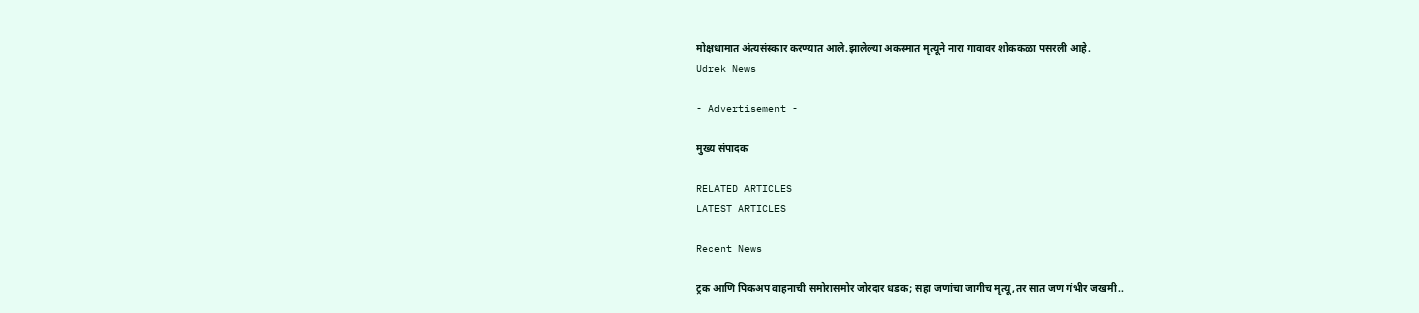मोक्षधामात अंत्यसंस्कार करण्यात आले.झालेल्या अकस्मात मृत्यूने नारा गावावर शोककळा पसरली आहे.
Udrek News

- Advertisement -

मुख्य संपादक

RELATED ARTICLES
LATEST ARTICLES

Recent News

ट्रक आणि पिकअप वाहनाची समोरासमोर जोरदार धडक; सहा जणांचा जागीच मृत्यू,तर सात जण गंभीर जखमी..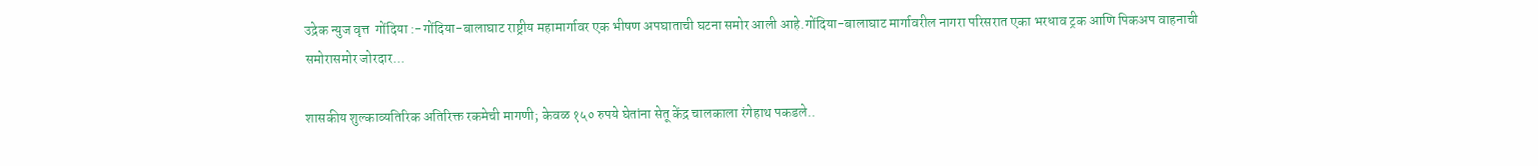उद्रेक न्युज वृत्त  गोंदिया :-गोंदिया-बालाघाट राष्ट्रीय महामार्गावर एक भीषण अपघाताची घटना समोर आली आहे.गोंदिया-बालाघाट मार्गावरील नागरा परिसरात एका भरधाव ट्रक आणि पिकअप वाहनाची समोरासमोर जोरदार...

शासकीय शुल्काव्यतिरिक अतिरिक्त रकमेची मागणी; केवळ १५० रुपये घेतांना सेतू केंद्र चालकाला रंगेहाथ पकडले..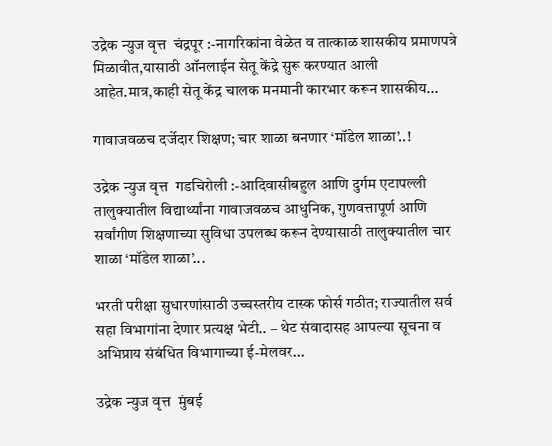उद्रेक न्युज वृत्त  चंद्रपूर :-नागरिकांना वेळेत व तात्काळ शासकीय प्रमाणपत्रे मिळावीत,यासाठी ऑनलाईन सेतू केंद्रे सुरू करण्यात आली आहेत.मात्र,काही सेतू केंद्र चालक मनमानी कारभार करून शासकीय...

गावाजवळच दर्जेदार शिक्षण; चार शाळा बनणार ‘मॉडेल शाळा’..!

उद्रेक न्युज वृत्त  गडचिरोली :-आदिवासीबहुल आणि दुर्गम एटापल्ली तालुक्यातील विद्यार्थ्यांना गावाजवळच आधुनिक, गुणवत्तापूर्ण आणि सर्वांगीण शिक्षणाच्या सुविधा उपलब्ध करून देण्यासाठी तालुक्यातील चार शाळा ‘मॉडेल शाळा’...

भरती परीक्षा सुधारणांसाठी उच्चस्तरीय टास्क फोर्स गठीत; राज्यातील सर्व सहा विभागांना देणार प्रत्यक्ष भेटी.. – थेट संवादासह आपल्या सूचना व अभिप्राय संबंधित विभागाच्या ई-मेलवर...

उद्रेक न्युज वृत्त  मुंबई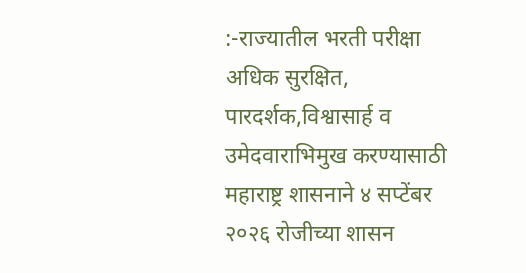:-राज्यातील भरती परीक्षा अधिक सुरक्षित, पारदर्शक,विश्वासार्ह व उमेदवाराभिमुख करण्यासाठी महाराष्ट्र शासनाने ४ सप्टेंबर २०२६ रोजीच्या शासन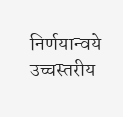निर्णयान्वये उच्चस्तरीय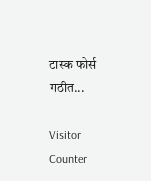टास्क फोर्स गठीत...

Visitor Counter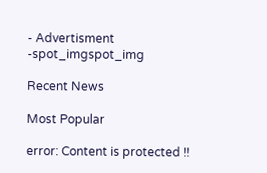- Advertisment -spot_imgspot_img

Recent News

Most Popular

error: Content is protected !!